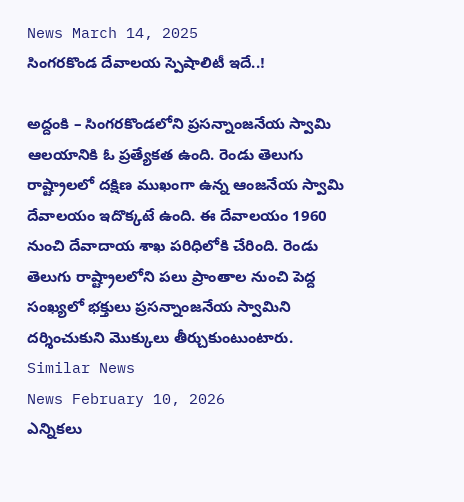News March 14, 2025
సింగరకొండ దేవాలయ స్పెషాలిటీ ఇదే..!

అద్దంకి – సింగరకొండలోని ప్రసన్నాంజనేయ స్వామి ఆలయానికి ఓ ప్రత్యేకత ఉంది. రెండు తెలుగు రాష్ట్రాలలో దక్షిణ ముఖంగా ఉన్న ఆంజనేయ స్వామి దేవాలయం ఇదొక్కటే ఉంది. ఈ దేవాలయం 1960 నుంచి దేవాదాయ శాఖ పరిధిలోకి చేరింది. రెండు తెలుగు రాష్ట్రాలలోని పలు ప్రాంతాల నుంచి పెద్ద సంఖ్యలో భక్తులు ప్రసన్నాంజనేయ స్వామిని దర్శించుకుని మొక్కులు తీర్చుకుంటుంటారు.
Similar News
News February 10, 2026
ఎన్నికలు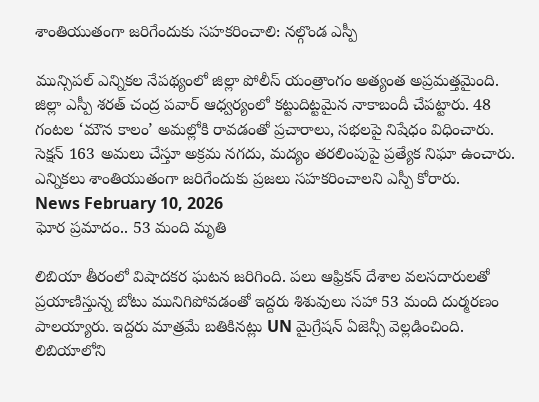శాంతియుతంగా జరిగేందుకు సహకరించాలి: నల్గొండ ఎస్పీ

మున్సిపల్ ఎన్నికల నేపథ్యంలో జిల్లా పోలీస్ యంత్రాంగం అత్యంత అప్రమత్తమైంది. జిల్లా ఎస్పీ శరత్ చంద్ర పవార్ ఆధ్వర్యంలో కట్టుదిట్టమైన నాకాబందీ చేపట్టారు. 48 గంటల ‘మౌన కాలం’ అమల్లోకి రావడంతో ప్రచారాలు, సభలపై నిషేధం విధించారు. సెక్షన్ 163 అమలు చేస్తూ అక్రమ నగదు, మద్యం తరలింపుపై ప్రత్యేక నిఘా ఉంచారు. ఎన్నికలు శాంతియుతంగా జరిగేందుకు ప్రజలు సహకరించాలని ఎస్పీ కోరారు.
News February 10, 2026
ఘోర ప్రమాదం.. 53 మంది మృతి

లిబియా తీరంలో విషాదకర ఘటన జరిగింది. పలు ఆఫ్రికన్ దేశాల వలసదారులతో ప్రయాణిస్తున్న బోటు మునిగిపోవడంతో ఇద్దరు శిశువులు సహా 53 మంది దుర్మరణం పాలయ్యారు. ఇద్దరు మాత్రమే బతికినట్లు UN మైగ్రేషన్ ఏజెన్సీ వెల్లడించింది. లిబియాలోని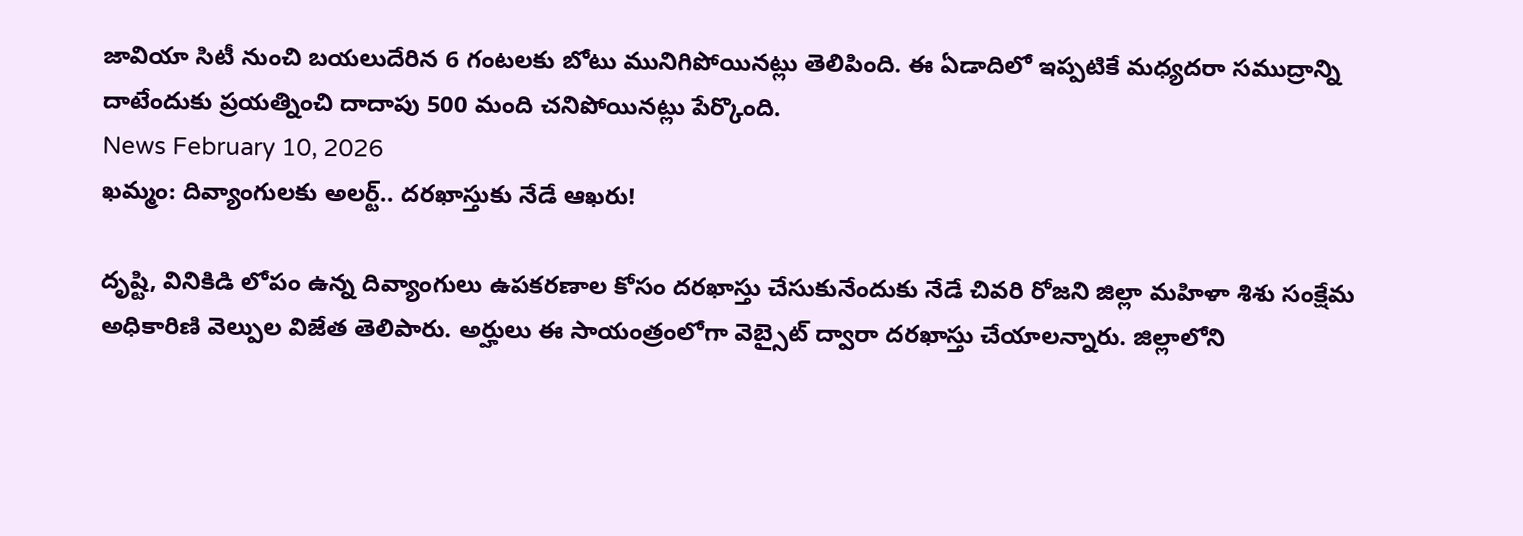జావియా సిటీ నుంచి బయలుదేరిన 6 గంటలకు బోటు మునిగిపోయినట్లు తెలిపింది. ఈ ఏడాదిలో ఇప్పటికే మధ్యదరా సముద్రాన్ని దాటేందుకు ప్రయత్నించి దాదాపు 500 మంది చనిపోయినట్లు పేర్కొంది.
News February 10, 2026
ఖమ్మం: దివ్యాంగులకు అలర్ట్.. దరఖాస్తుకు నేడే ఆఖరు!

దృష్టి, వినికిడి లోపం ఉన్న దివ్యాంగులు ఉపకరణాల కోసం దరఖాస్తు చేసుకునేందుకు నేడే చివరి రోజని జిల్లా మహిళా శిశు సంక్షేమ అధికారిణి వెల్పుల విజేత తెలిపారు. అర్హులు ఈ సాయంత్రంలోగా వెబ్సైట్ ద్వారా దరఖాస్తు చేయాలన్నారు. జిల్లాలోని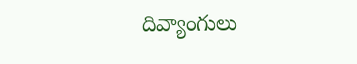దివ్యాంగులు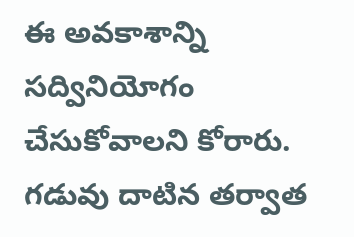ఈ అవకాశాన్ని సద్వినియోగం చేసుకోవాలని కోరారు. గడువు దాటిన తర్వాత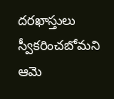దరఖాస్తులు స్వీకరించబోమని ఆమె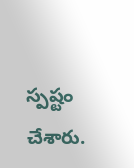స్పష్టం చేశారు.